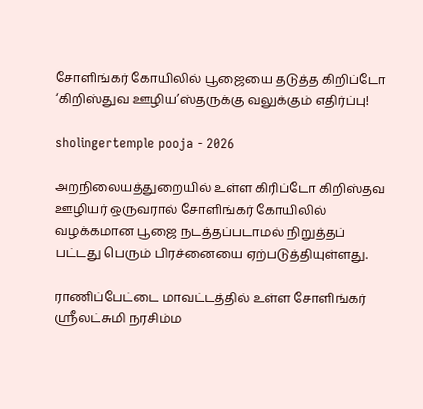சோளிங்கர் கோயிலில் பூஜையை தடுத்த கிறிப்டோ ‘கிறிஸ்துவ ஊழிய’ஸ்தருக்கு வலுக்கும் எதிர்ப்பு!

sholingertemple pooja - 2026

அறநிலையத்துறையில் உள்ள கிரிப்டோ கிறிஸ்தவ ஊழியர் ஒருவரால் சோளிங்கர் கோயிலில் வழக்கமான பூஜை நடத்தப்படாமல் நிறுத்தப் பட்டது பெரும் பிரச்னையை ஏற்படுத்தியுள்ளது.

ராணிப்பேட்டை மாவட்டத்தில் உள்ள சோளிங்கர் ஸ்ரீலட்சுமி நரசிம்ம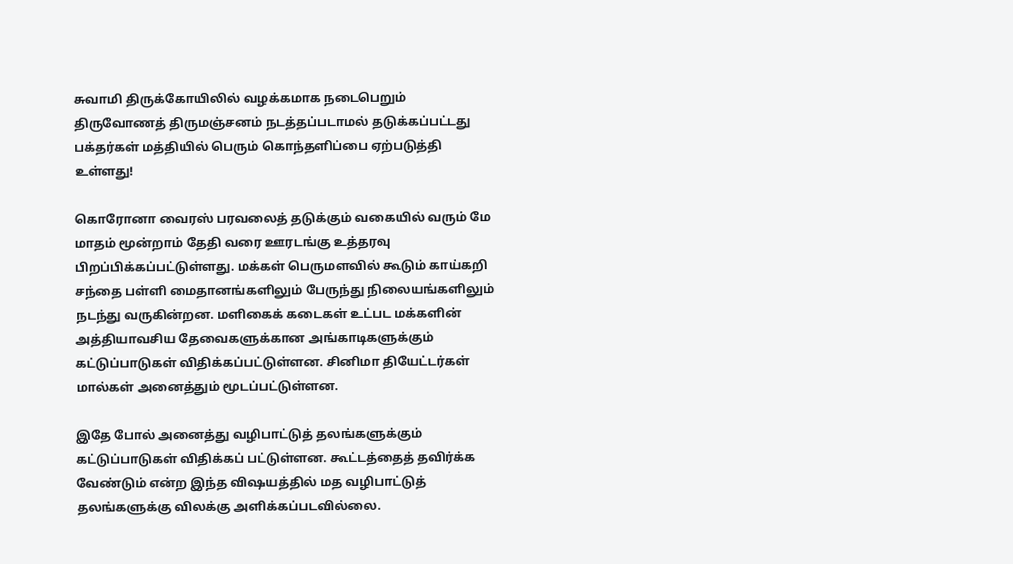சுவாமி திருக்கோயிலில் வழக்கமாக நடைபெறும் திருவோணத் திருமஞ்சனம் நடத்தப்படாமல் தடுக்கப்பட்டது பக்தர்கள் மத்தியில் பெரும் கொந்தளிப்பை ஏற்படுத்தி உள்ளது!

கொரோனா வைரஸ் பரவலைத் தடுக்கும் வகையில் வரும் மே மாதம் மூன்றாம் தேதி வரை ஊரடங்கு உத்தரவு பிறப்பிக்கப்பட்டுள்ளது. மக்கள் பெருமளவில் கூடும் காய்கறி சந்தை பள்ளி மைதானங்களிலும் பேருந்து நிலையங்களிலும் நடந்து வருகின்றன. மளிகைக் கடைகள் உட்பட மக்களின் அத்தியாவசிய தேவைகளுக்கான அங்காடிகளுக்கும் கட்டுப்பாடுகள் விதிக்கப்பட்டுள்ளன. சினிமா தியேட்டர்கள் மால்கள் அனைத்தும் மூடப்பட்டுள்ளன.

இதே போல் அனைத்து வழிபாட்டுத் தலங்களுக்கும் கட்டுப்பாடுகள் விதிக்கப் பட்டுள்ளன. கூட்டத்தைத் தவிர்க்க வேண்டும் என்ற இந்த விஷயத்தில் மத வழிபாட்டுத் தலங்களுக்கு விலக்கு அளிக்கப்படவில்லை.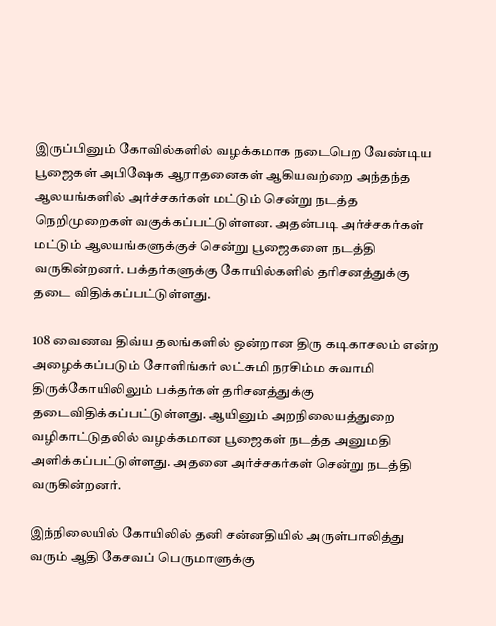இருப்பினும் கோவில்களில் வழக்கமாக நடைபெற வேண்டிய பூஜைகள் அபிஷேக ஆராதனைகள் ஆகியவற்றை அந்தந்த ஆலயங்களில் அர்ச்சகர்கள் மட்டும் சென்று நடத்த நெறிமுறைகள் வகுக்கப்பட்டுள்ளன. அதன்படி அர்ச்சகர்கள் மட்டும் ஆலயங்களுக்குச் சென்று பூஜைகளை நடத்தி வருகின்றனர். பக்தர்களுக்கு கோயில்களில் தரிசனத்துக்கு தடை விதிக்கப்பட்டுள்ளது.

108 வைணவ திவ்ய தலங்களில் ஒன்றான திரு கடிகாசலம் என்ற அழைக்கப்படும் சோளிங்கர் லட்சுமி நரசிம்ம சுவாமி திருக்கோயிலிலும் பக்தர்கள் தரிசனத்துக்கு தடைவிதிக்கப்பட்டுள்ளது. ஆயினும் அறநிலையத்துறை வழிகாட்டுதலில் வழக்கமான பூஜைகள் நடத்த அனுமதி அளிக்கப்பட்டுள்ளது. அதனை அர்ச்சகர்கள் சென்று நடத்தி வருகின்றனர்.

இந்நிலையில் கோயிலில் தனி சன்னதியில் அருள்பாலித்து வரும் ஆதி கேசவப் பெருமாளுக்கு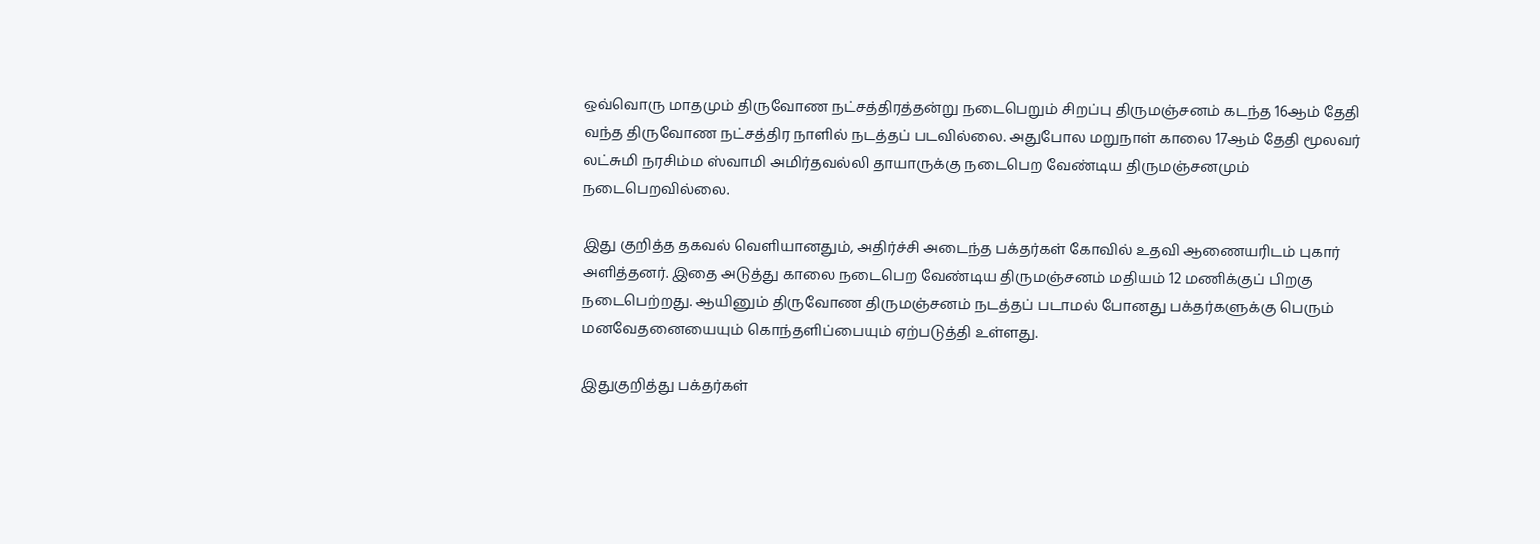ஒவ்வொரு மாதமும் திருவோண நட்சத்திரத்தன்று நடைபெறும் சிறப்பு திருமஞ்சனம் கடந்த 16ஆம் தேதி வந்த திருவோண நட்சத்திர நாளில் நடத்தப் படவில்லை. அதுபோல மறுநாள் காலை 17ஆம் தேதி மூலவர் லட்சுமி நரசிம்ம ஸ்வாமி அமிர்தவல்லி தாயாருக்கு நடைபெற வேண்டிய திருமஞ்சனமும் நடைபெறவில்லை.

இது குறித்த தகவல் வெளியானதும், அதிர்ச்சி அடைந்த பக்தர்கள் கோவில் உதவி ஆணையரிடம் புகார் அளித்தனர். இதை அடுத்து காலை நடைபெற வேண்டிய திருமஞ்சனம் மதியம் 12 மணிக்குப் பிறகு நடைபெற்றது. ஆயினும் திருவோண திருமஞ்சனம் நடத்தப் படாமல் போனது பக்தர்களுக்கு பெரும் மனவேதனையையும் கொந்தளிப்பையும் ஏற்படுத்தி உள்ளது.

இதுகுறித்து பக்தர்கள்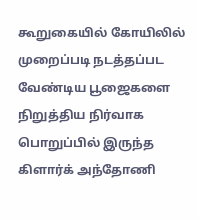கூறுகையில் கோயிலில் முறைப்படி நடத்தப்பட வேண்டிய பூஜைகளை நிறுத்திய நிர்வாக பொறுப்பில் இருந்த கிளார்க் அந்தோணி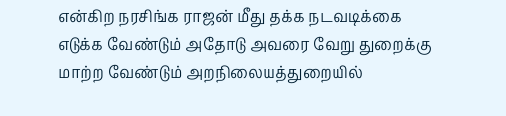என்கிற நரசிங்க ராஜன் மீது தக்க நடவடிக்கை எடுக்க வேண்டும் அதோடு அவரை வேறு துறைக்கு மாற்ற வேண்டும் அறநிலையத்துறையில்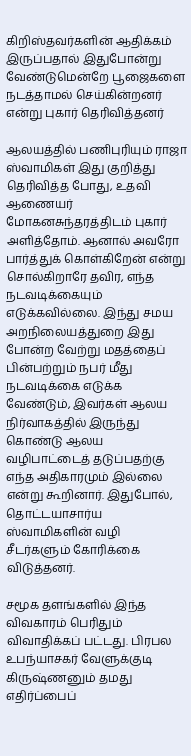கிறிஸ்தவர்களின் ஆதிக்கம் இருப்பதால் இதுபோன்று வேண்டுமென்றே பூஜைகளை நடத்தாமல் செய்கின்றனர் என்று புகார் தெரிவித்தனர்

ஆலயத்தில் பணிபுரியும் ராஜா ஸ்வாமிகள் இது குறித்து தெரிவித்த போது, உதவி ஆணையர் மோகனசுந்தரத்திடம் புகார் அளித்தோம். ஆனால் அவரோ பார்த்துக் கொள்கிறேன் என்று சொல்கிறாரே தவிர, எந்த நடவடிக்கையும் எடுக்கவில்லை. இந்து சமய அறநிலையத்துறை இது போன்ற வேற்று மதத்தைப் பின்பற்றும் நபர் மீது நடவடிக்கை எடுக்க வேண்டும், இவர்கள் ஆலய நிர்வாகத்தில் இருந்து கொண்டு ஆலய வழிபாட்டைத் தடுப்பதற்கு எந்த அதிகாரமும் இல்லை என்று கூறினார். இதுபோல், தொட்டயாசார்ய ஸ்வாமிகளின் வழி சீடர்களும் கோரிக்கை விடுத்தனர்.

சமூக தளங்களில் இந்த விவகாரம் பெரிதும் விவாதிக்கப் பட்டது. பிரபல உபந்யாசகர் வேளுக்குடி கிருஷ்ணனும் தமது எதிர்ப்பைப்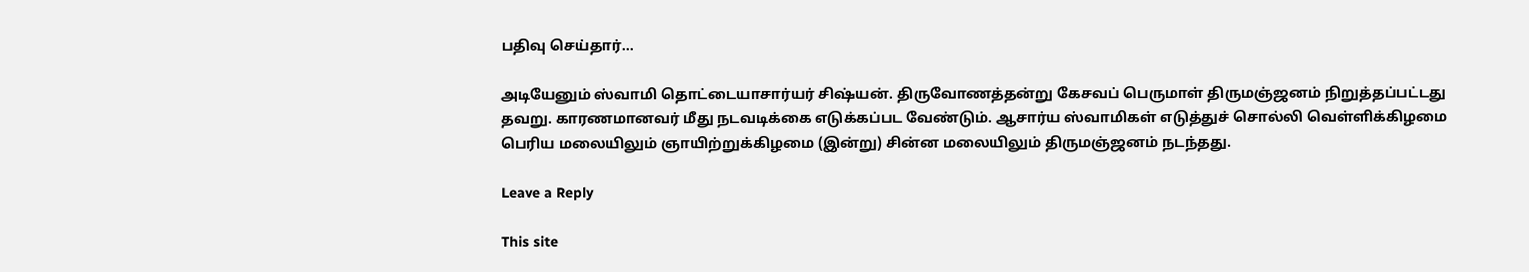பதிவு செய்தார்…

அடியேனும் ஸ்வாமி தொட்டையாசார்யர் சிஷ்யன். திருவோணத்தன்று கேசவப் பெருமாள் திருமஞ்ஜனம் நிறுத்தப்பட்டது தவறு. காரணமானவர் மீது நடவடிக்கை எடுக்கப்பட வேண்டும். ஆசார்ய ஸ்வாமிகள் எடுத்துச் சொல்லி வெள்ளிக்கிழமை பெரிய மலையிலும் ஞாயிற்றுக்கிழமை (இன்று) சின்ன மலையிலும் திருமஞ்ஜனம் நடந்தது.

Leave a Reply

This site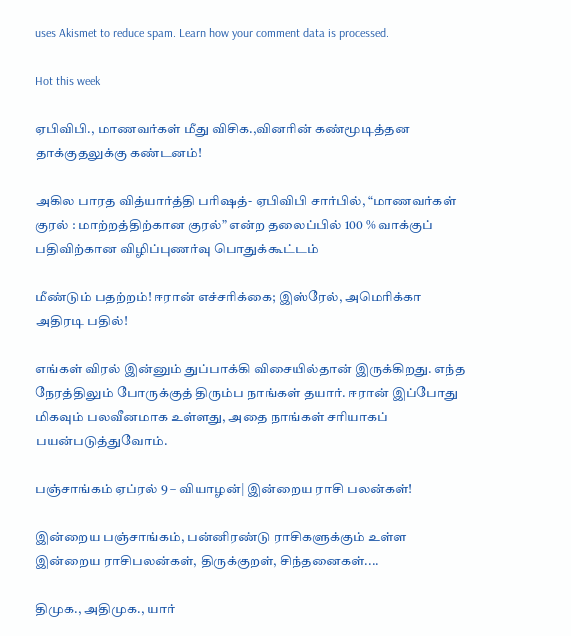uses Akismet to reduce spam. Learn how your comment data is processed.

Hot this week

ஏபிவிபி., மாணவர்கள் மீது விசிக.,வினரின் கண்மூடித்தன தாக்குதலுக்கு கண்டனம்!

அகில பாரத வித்யார்த்தி பரிஷத்- ஏபிவிபி சார்பில், “மாணவர்கள் குரல் : மாற்றத்திற்கான குரல்” என்ற தலைப்பில் 100 % வாக்குப் பதிவிற்கான விழிப்புணர்வு பொதுக்கூட்டம்

மீண்டும் பதற்றம்! ஈரான் எச்சரிக்கை; இஸ்ரேல், அமெரிக்கா அதிரடி பதில்!

எங்கள் விரல் இன்னும் துப்பாக்கி விசையில்தான் இருக்கிறது. எந்த நேரத்திலும் போருக்குத் திரும்ப நாங்கள் தயார். ஈரான் இப்போது மிகவும் பலவீனமாக உள்ளது, அதை நாங்கள் சரியாகப் பயன்படுத்துவோம்.

பஞ்சாங்கம் ஏப்ரல் 9 – வியாழன்| இன்றைய ராசி பலன்கள்!

இன்றைய பஞ்சாங்கம், பன்னிரண்டு ராசிகளுக்கும் உள்ள இன்றைய ராசிபலன்கள், திருக்குறள், சிந்தனைகள்....

திமுக., அதிமுக., யார்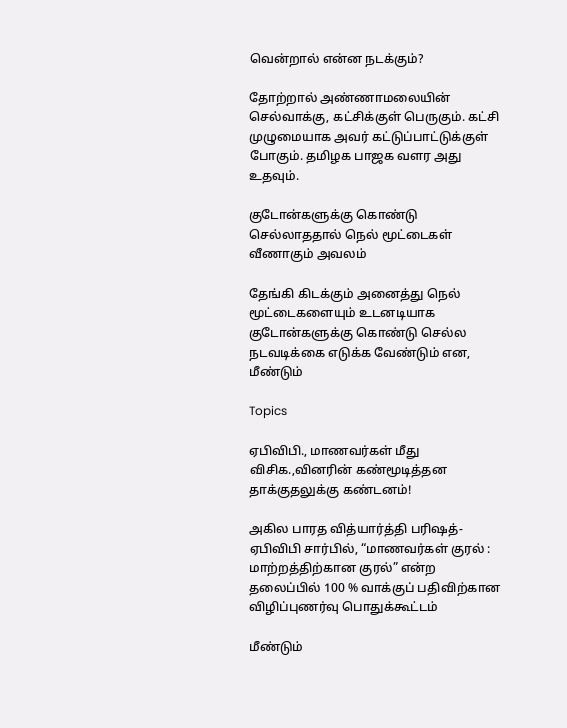வென்றால் என்ன நடக்கும்?

தோற்றால் அண்ணாமலையின் செல்வாக்கு, கட்சிக்குள் பெருகும். கட்சி முழுமையாக அவர் கட்டுப்பாட்டுக்குள் போகும். தமிழக பாஜக வளர அது உதவும்.

குடோன்களுக்கு கொண்டு செல்லாததால் நெல் மூட்டைகள் வீணாகும் அவலம்

தேங்கி கிடக்கும் அனைத்து நெல் மூட்டைகளையும் உடனடியாக குடோன்களுக்கு கொண்டு செல்ல நடவடிக்கை எடுக்க வேண்டும் என, மீண்டும்

Topics

ஏபிவிபி., மாணவர்கள் மீது விசிக.,வினரின் கண்மூடித்தன தாக்குதலுக்கு கண்டனம்!

அகில பாரத வித்யார்த்தி பரிஷத்- ஏபிவிபி சார்பில், “மாணவர்கள் குரல் : மாற்றத்திற்கான குரல்” என்ற தலைப்பில் 100 % வாக்குப் பதிவிற்கான விழிப்புணர்வு பொதுக்கூட்டம்

மீண்டும்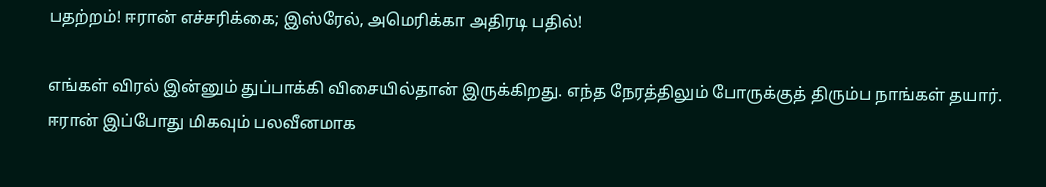பதற்றம்! ஈரான் எச்சரிக்கை; இஸ்ரேல், அமெரிக்கா அதிரடி பதில்!

எங்கள் விரல் இன்னும் துப்பாக்கி விசையில்தான் இருக்கிறது. எந்த நேரத்திலும் போருக்குத் திரும்ப நாங்கள் தயார். ஈரான் இப்போது மிகவும் பலவீனமாக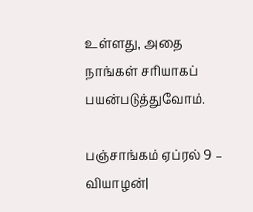உள்ளது, அதை நாங்கள் சரியாகப் பயன்படுத்துவோம்.

பஞ்சாங்கம் ஏப்ரல் 9 – வியாழன்|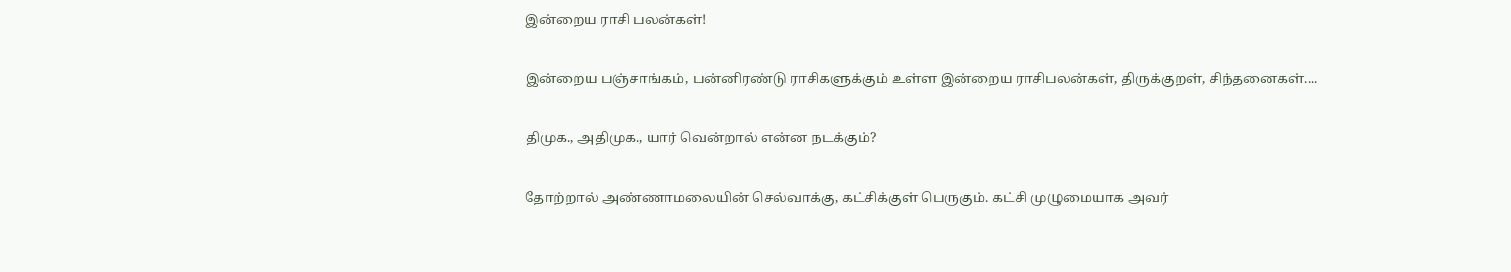இன்றைய ராசி பலன்கள்!

இன்றைய பஞ்சாங்கம், பன்னிரண்டு ராசிகளுக்கும் உள்ள இன்றைய ராசிபலன்கள், திருக்குறள், சிந்தனைகள்....

திமுக., அதிமுக., யார் வென்றால் என்ன நடக்கும்?

தோற்றால் அண்ணாமலையின் செல்வாக்கு, கட்சிக்குள் பெருகும். கட்சி முழுமையாக அவர்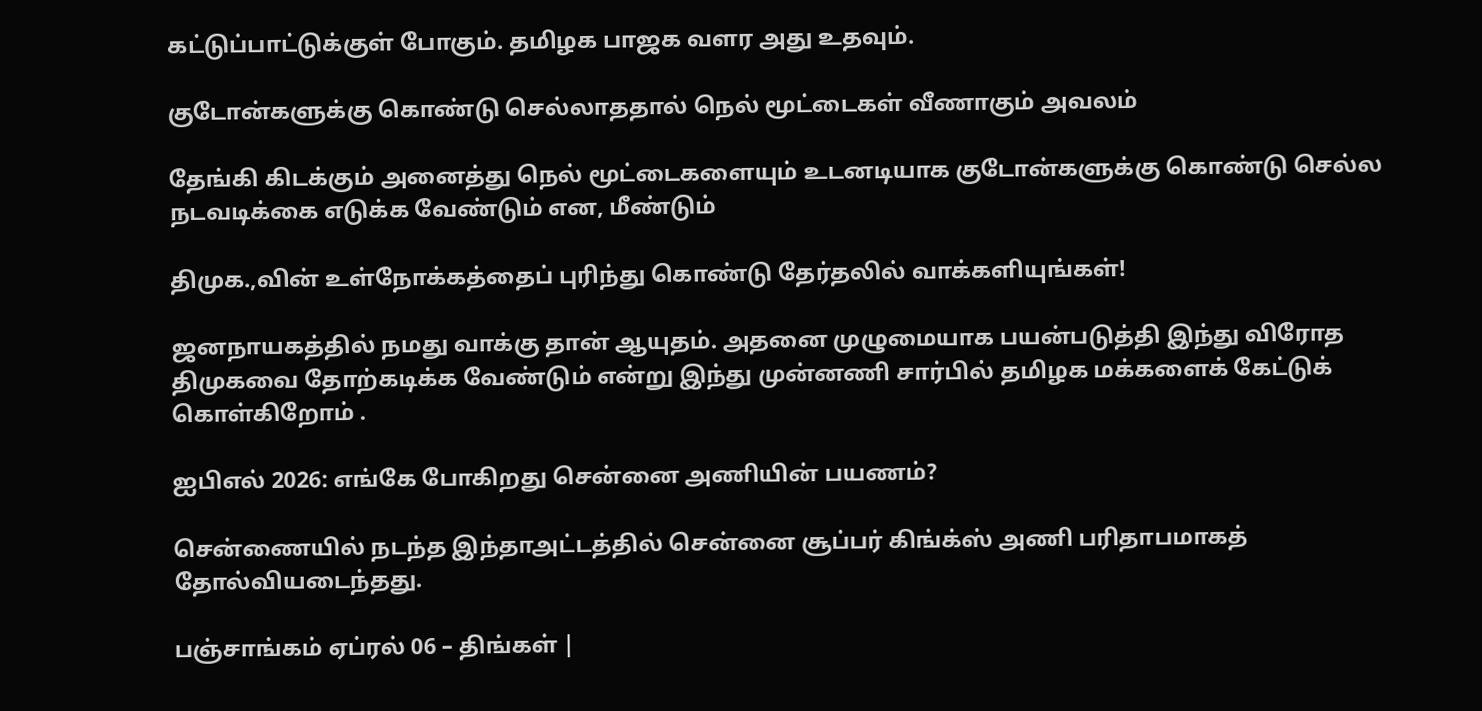கட்டுப்பாட்டுக்குள் போகும். தமிழக பாஜக வளர அது உதவும்.

குடோன்களுக்கு கொண்டு செல்லாததால் நெல் மூட்டைகள் வீணாகும் அவலம்

தேங்கி கிடக்கும் அனைத்து நெல் மூட்டைகளையும் உடனடியாக குடோன்களுக்கு கொண்டு செல்ல நடவடிக்கை எடுக்க வேண்டும் என, மீண்டும்

திமுக.,வின் உள்நோக்கத்தைப் புரிந்து கொண்டு தேர்தலில் வாக்களியுங்கள்!

ஜனநாயகத்தில் நமது வாக்கு தான் ஆயுதம். அதனை முழுமையாக பயன்படுத்தி இந்து விரோத திமுகவை தோற்கடிக்க வேண்டும் என்று இந்து முன்னணி சார்பில் தமிழக மக்களைக் கேட்டுக் கொள்கிறோம் .

ஐபிஎல் 2026: எங்கே போகிறது சென்னை அணியின் பயணம்?

சென்ணையில் நடந்த இந்தாஅட்டத்தில் சென்னை சூப்பர் கிங்க்ஸ் அணி பரிதாபமாகத் தோல்வியடைந்தது.

பஞ்சாங்கம் ஏப்ரல் 06 – திங்கள் |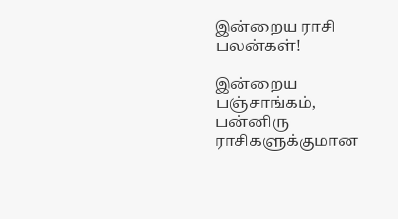இன்றைய ராசி பலன்கள்!

இன்றைய பஞ்சாங்கம், பன்னிரு ராசிகளுக்குமான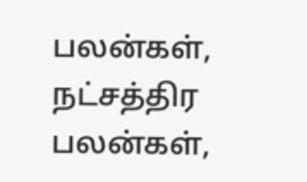பலன்கள், நட்சத்திர பலன்கள்,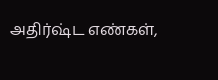அதிர்ஷ்ட எண்கள்,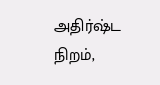அதிர்ஷ்ட நிறம்,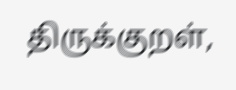திருக்குறள்,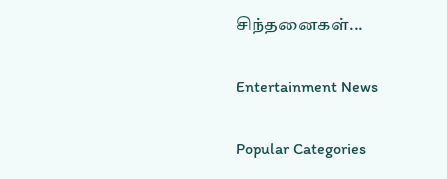சிந்தனைகள்...

Entertainment News

Popular Categories